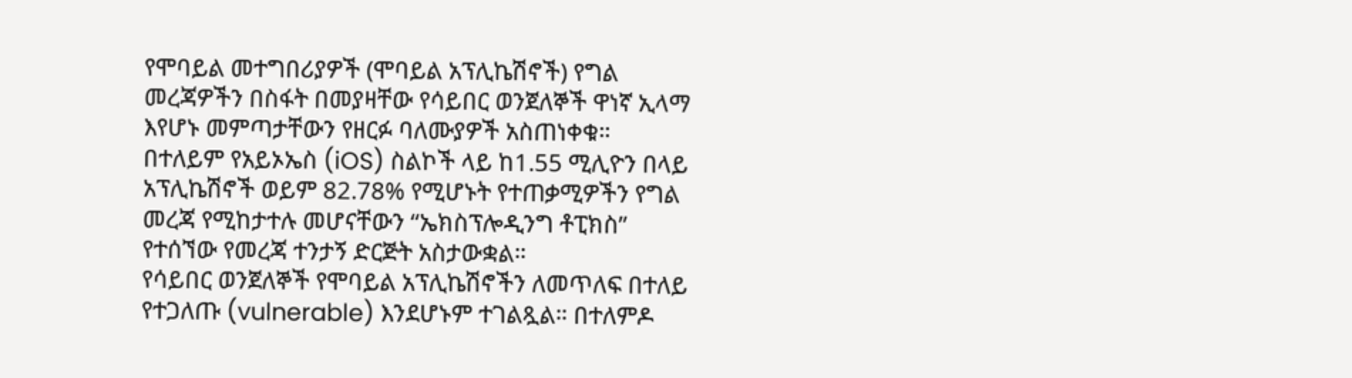የሞባይል መተግበሪያዎች (ሞባይል አፕሊኬሽኖች) የግል መረጃዎችን በስፋት በመያዛቸው የሳይበር ወንጀለኞች ዋነኛ ኢላማ እየሆኑ መምጣታቸውን የዘርፉ ባለሙያዎች አስጠነቀቁ።
በተለይም የአይኦኤስ (iOS) ስልኮች ላይ ከ1.55 ሚሊዮን በላይ አፕሊኬሽኖች ወይም 82.78% የሚሆኑት የተጠቃሚዎችን የግል መረጃ የሚከታተሉ መሆናቸውን “ኤክስፕሎዲንግ ቶፒክስ” የተሰኘው የመረጃ ተንታኝ ድርጅት አስታውቋል።
የሳይበር ወንጀለኞች የሞባይል አፕሊኬሽኖችን ለመጥለፍ በተለይ የተጋለጡ (vulnerable) እንደሆኑም ተገልጿል። በተለምዶ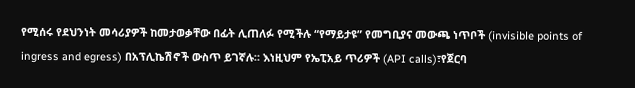የሚሰሩ የደህንነት መሳሪያዎች ከመታወቃቸው በፊት ሊጠለፉ የሚችሉ “የማይታዩ” የመግቢያና መውጫ ነጥቦች (invisible points of ingress and egress) በአፕሊኬሽኖች ውስጥ ይገኛሉ። እነዚህም የኤፒአይ ጥሪዎች (API calls)፣የጀርባ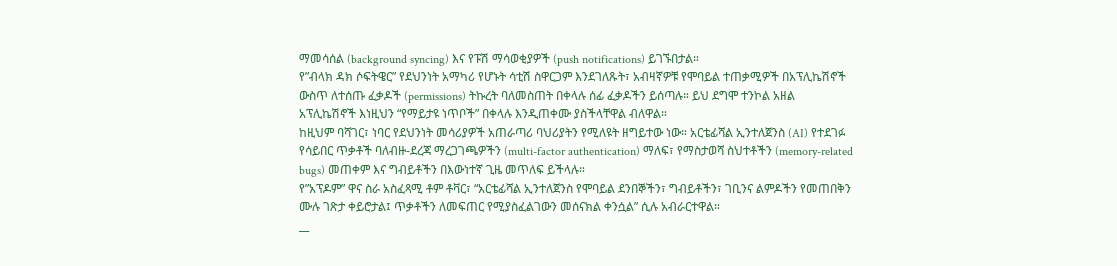ማመሳሰል (background syncing) እና የፑሽ ማሳወቂያዎች (push notifications) ይገኙበታል።
የ”ብላክ ዳክ ሶፍትዌር” የደህንነት አማካሪ የሆኑት ሳቲሽ ስዋርጋም እንደገለጹት፣ አብዛኛዎቹ የሞባይል ተጠቃሚዎች በአፕሊኬሽኖች ውስጥ ለተሰጡ ፈቃዶች (permissions) ትኩረት ባለመስጠት በቀላሉ ሰፊ ፈቃዶችን ይሰጣሉ። ይህ ደግሞ ተንኮል አዘል አፕሊኬሽኖች እነዚህን “የማይታዩ ነጥቦች” በቀላሉ እንዲጠቀሙ ያስችላቸዋል ብለዋል።
ከዚህም ባሻገር፣ ነባር የደህንነት መሳሪያዎች አጠራጣሪ ባህሪያትን የሚለዩት ዘግይተው ነው። አርቴፊሻል ኢንተለጀንስ (AI) የተደገፉ የሳይበር ጥቃቶች ባለብዙ-ደረጃ ማረጋገጫዎችን (multi-factor authentication) ማለፍ፣ የማስታወሻ ስህተቶችን (memory-related bugs) መጠቀም እና ግብይቶችን በእውነተኛ ጊዜ መጥለፍ ይችላሉ።
የ”አፕዶም” ዋና ስራ አስፈጻሚ ቶም ቶቫር፣ “አርቴፊሻል ኢንተለጀንስ የሞባይል ደንበኞችን፣ ግብይቶችን፣ ገቢንና ልምዶችን የመጠበቅን ሙሉ ገጽታ ቀይሮታል፤ ጥቃቶችን ለመፍጠር የሚያስፈልገውን መሰናክል ቀንሷል” ሲሉ አብራርተዋል።
__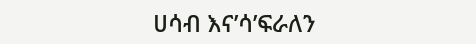ሀሳብ እና’ሳ’ፍራለን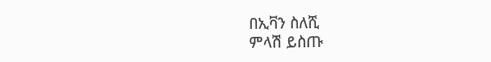በኢቫን ስለሺ
ምላሽ ይስጡ